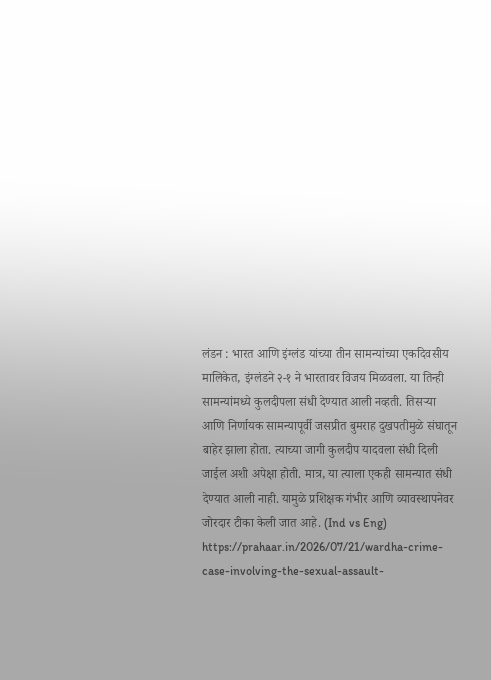लंडन : भारत आणि इंग्लंड यांच्या तीन सामन्यांच्या एकदिवसीय मालिकेत, इंग्लंडने २-१ ने भारतावर विजय मिळवला. या तिन्ही सामन्यांमध्ये कुलदीपला संधी देण्यात आली नव्हती. तिसऱ्या आणि निर्णायक सामन्यापूर्वी जसप्रीत बुमराह दुखपतीमुळे संघातून बाहेर झाला होता. त्याच्या जागी कुलदीप यादवला संधी दिली जाईल अशी अपेक्षा होती. मात्र, या त्याला एकही सामन्यात संधी देण्यात आली नाही. यामुळे प्रशिक्षक गंभीर आणि व्यावस्थापनेवर जोरदार टीका केली जात आहे. (Ind vs Eng)
https://prahaar.in/2026/07/21/wardha-crime-case-involving-the-sexual-assault-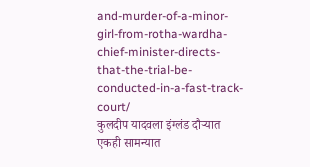and-murder-of-a-minor-girl-from-rotha-wardha-chief-minister-directs-that-the-trial-be-conducted-in-a-fast-track-court/
कुलदीप यादवला इंग्लंड दौऱ्यात एकही सामन्यात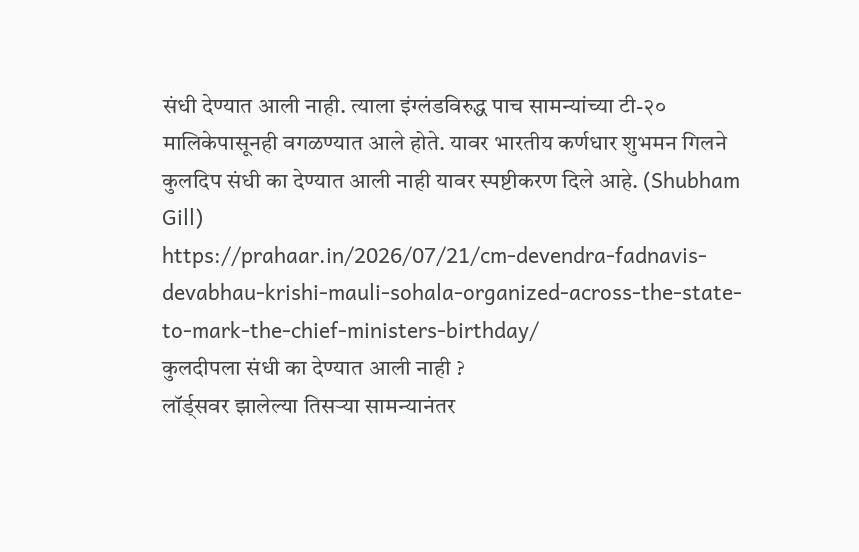संधी देण्यात आली नाही. त्याला इंग्लंडविरुद्ध पाच सामन्यांच्या टी-२० मालिकेपासूनही वगळण्यात आले होते. यावर भारतीय कर्णधार शुभमन गिलने कुलदिप संधी का देण्यात आली नाही यावर स्पष्टीकरण दिले आहे. (Shubham Gill)
https://prahaar.in/2026/07/21/cm-devendra-fadnavis-devabhau-krishi-mauli-sohala-organized-across-the-state-to-mark-the-chief-ministers-birthday/
कुलदीपला संधी का देण्यात आली नाही ?
लॉर्ड्सवर झालेल्या तिसऱ्या सामन्यानंतर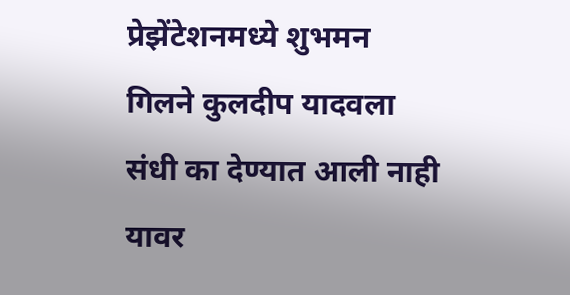प्रेझेंटेशनमध्ये शुभमन गिलने कुलदीप यादवला संधी का देण्यात आली नाही यावर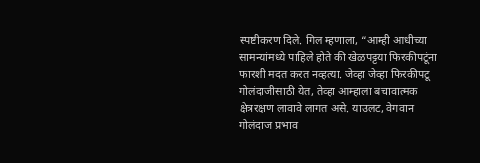स्पष्टीकरण दिले. गिल म्हणाला, “आम्ही आधीच्या सामन्यांमध्ये पाहिले होते की खेळपट्टया फिरकीपटूंना फारशी मदत करत नव्हत्या. जेव्हा जेव्हा फिरकीपटू गोलंदाजीसाठी येत, तेव्हा आम्हाला बचावात्मक क्षेत्ररक्षण लावावे लागत असे. याउलट, वेगवान गोलंदाज प्रभाव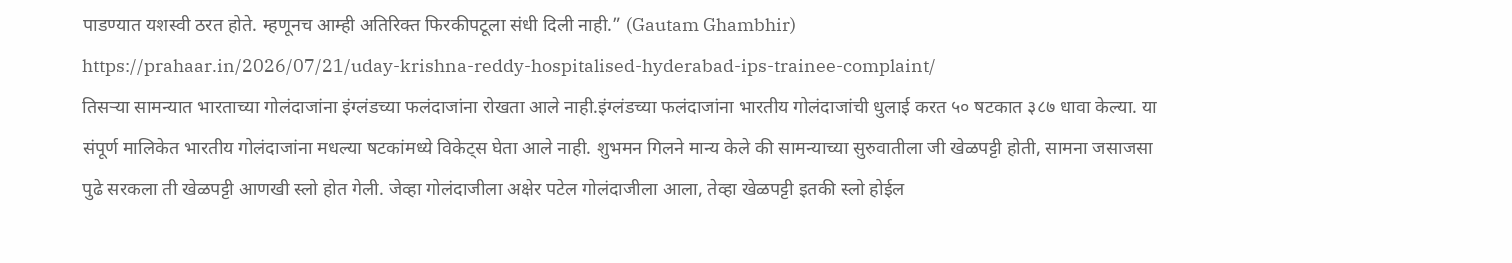पाडण्यात यशस्वी ठरत होते. म्हणूनच आम्ही अतिरिक्त फिरकीपटूला संधी दिली नाही.” (Gautam Ghambhir)
https://prahaar.in/2026/07/21/uday-krishna-reddy-hospitalised-hyderabad-ips-trainee-complaint/
तिसऱ्या सामन्यात भारताच्या गोलंदाजांना इंग्लंडच्या फलंदाजांना रोखता आले नाही.इंग्लंडच्या फलंदाजांना भारतीय गोलंदाजांची धुलाई करत ५० षटकात ३८७ धावा केल्या. या संपूर्ण मालिकेत भारतीय गोलंदाजांना मधल्या षटकांमध्ये विकेट्स घेता आले नाही. शुभमन गिलने मान्य केले की सामन्याच्या सुरुवातीला जी खेळपट्टी होती, सामना जसाजसा पुढे सरकला ती खेळपट्टी आणखी स्लो होत गेली. जेव्हा गोलंदाजीला अक्षेर पटेल गोलंदाजीला आला, तेव्हा खेळपट्टी इतकी स्लो होईल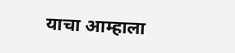याचा आम्हाला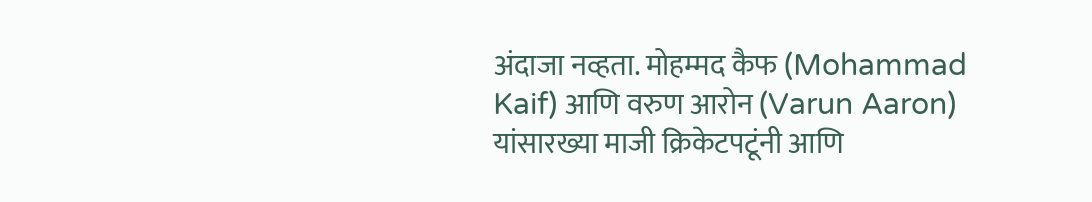अंदाजा नव्हता. मोहम्मद कैफ (Mohammad Kaif) आणि वरुण आरोन (Varun Aaron) यांसारख्या माजी क्रिकेटपटूंनी आणि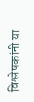विश्लेषकांनी या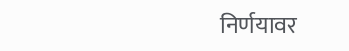निर्णयावर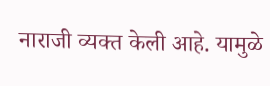नाराजी व्यक्त केली आहे. यामुळे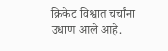क्रिकेट विश्वात चर्चांना उधाण आले आहे.